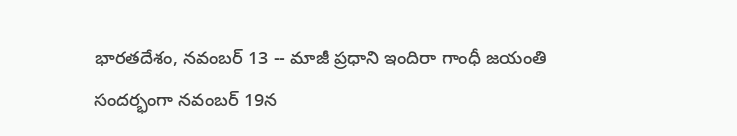భారతదేశం, నవంబర్ 13 -- మాజీ ప్రధాని ఇందిరా గాంధీ జయంతి సందర్భంగా నవంబర్ 19న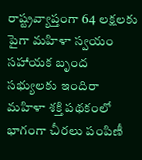రాష్ట్రవ్యాప్తంగా 64 లక్షలకు పైగా మహిళా స్వయం సహాయక బృంద సభ్యులకు ఇందిరా మహిళా శక్తి పథకంలో భాగంగా చీరలు పంపిణీ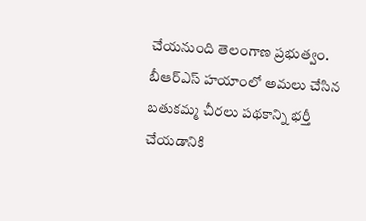చేయనుంది తెలంగాణ ప్రభుత్వం. బీఆర్ఎస్ హయాంలో అమలు చేసిన బతుకమ్మ చీరలు పథకాన్ని భర్తీ చేయడానికి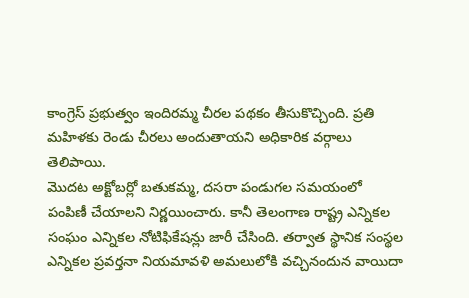కాంగ్రెస్ ప్రభుత్వం ఇందిరమ్మ చీరల పథకం తీసుకొచ్చింది. ప్రతి మహిళకు రెండు చీరలు అందుతాయని అధికారిక వర్గాలు తెలిపాయి.
మొదట అక్టోబర్లో బతుకమ్మ, దసరా పండుగల సమయంలో పంపిణీ చేయాలని నిర్ణయించారు. కానీ తెలంగాణ రాష్ట్ర ఎన్నికల సంఘం ఎన్నికల నోటిఫికేషన్లు జారీ చేసింది. తర్వాత స్థానిక సంస్థల ఎన్నికల ప్రవర్తనా నియమావళి అమలులోకి వచ్చినందున వాయిదా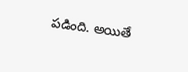పడింది. అయితే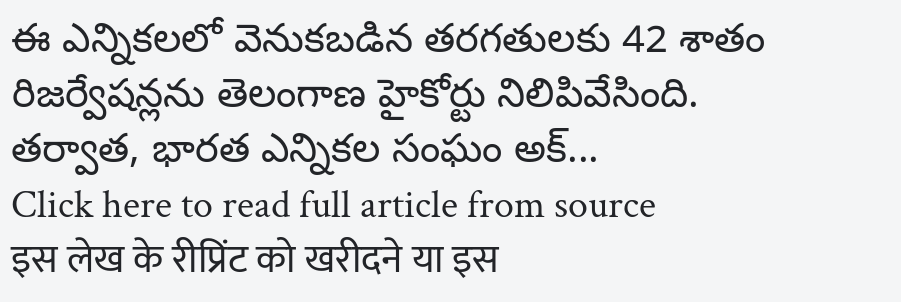ఈ ఎన్నికలలో వెనుకబడిన తరగతులకు 42 శాతం రిజర్వేషన్లను తెలంగాణ హైకోర్టు నిలిపివేసింది.
తర్వాత, భారత ఎన్నికల సంఘం అక్...
Click here to read full article from source
इस लेख के रीप्रिंट को खरीदने या इस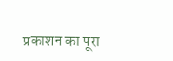प्रकाशन का पूरा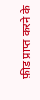फ़ीड प्राप्त करने के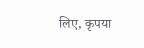लिए, कृपया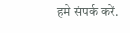हमे संपर्क करें.